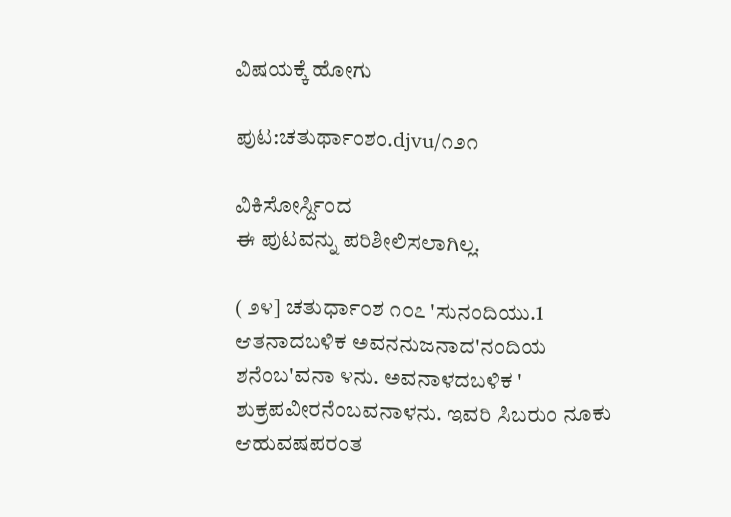ವಿಷಯಕ್ಕೆ ಹೋಗು

ಪುಟ:ಚತುರ್ಥಾಂಶಂ.djvu/೧೨೧

ವಿಕಿಸೋರ್ಸ್ದಿಂದ
ಈ ಪುಟವನ್ನು ಪರಿಶೀಲಿಸಲಾಗಿಲ್ಲ.

( ೨೪] ಚತುರ್ಧಾ೦ಶ ೧೦೭ 'ಸುನಂದಿಯು.1 ಆತನಾದಬಳಿಕ ಅವನನುಜನಾದ'ನಂದಿಯ ಶನೆಂಬ'ವನಾ ೪ನು. ಅವನಾಳದಬಳಿಕ ' ಶುಕ್ರಪವೀರನೆಂಬವನಾಳನು. ಇವರಿ ಸಿಬರುಂ ನೂಕು ಆಹುವಷಪರಂತ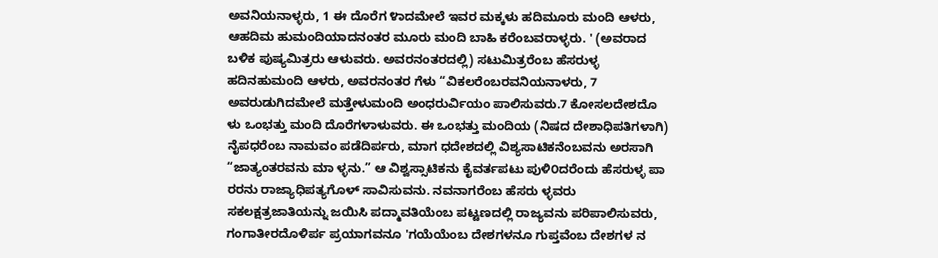ಅವನಿಯನಾಳ್ಳರು, 1 ಈ ದೊರೆಗ ೪ಾದಮೇಲೆ ಇವರ ಮಕ್ಕಳು ಹದಿಮೂರು ಮಂದಿ ಆಳರು, ಆಹದಿಮ ಹುಮಂದಿಯಾದನಂತರ ಮೂರು ಮಂದಿ ಬಾಹಿ ಕರೆಂಬವರಾಳ್ಳರು. ' (ಅವರಾದ ಬಳಿಕ ಪುಷ್ಯಮಿತ್ರರು ಆಳುವರು. ಅವರನಂತರದಲ್ಲಿ) ಸಟುಮಿತ್ರರೆಂಬ ಹೆಸರುಳ್ಳ ಹದಿನಹುಮಂದಿ ಆಳರು, ಅವರನಂತರ ಗೆಳು “ವಿಕಲರೆಂಬರವನಿಯನಾಳರು, 7 ಅವರುಡುಗಿದಮೇಲೆ ಮತ್ತೇಳುಮಂದಿ ಅಂಧರುರ್ವಿಯಂ ಪಾಲಿಸುವರು.7 ಕೋಸಲದೇಶದೊ ಳು ಒಂಭತ್ತು ಮಂದಿ ದೊರೆಗಳಾಳುವರು. ಈ ಒಂಭತ್ತು ಮಂದಿಯ (ನಿಷದ ದೇಶಾಧಿಪತಿಗಳಾಗಿ) ನೈಪಧರೆಂಬ ನಾಮವಂ ಪಡೆದಿರ್ಪರು, ಮಾಗ ಧದೇಶದಲ್ಲಿ ವಿಶ್ಯಸಾಟಿಕನೆಂಬವನು ಅರಸಾಗಿ “ಜಾತ್ಯಂತರವನು ಮಾ ಳ್ಳನು.” ಆ ವಿಶ್ವಸ್ಸಾಟಿಕನು ಕೈವರ್ತಪಟು ಪುಳಿ೦ದರೆಂದು ಹೆಸರುಳ್ಳ ಪಾ ರರನು ರಾಜ್ಯಾಧಿಪತ್ಯಗೊಳ್ ಸಾವಿಸುವನು. ನವನಾಗರೆಂಬ ಹೆಸರು ಳ್ಳವರು ಸಕಲಕ್ಷತ್ರಜಾತಿಯನ್ನು ಜಯಿಸಿ ಪದ್ಮಾವತಿಯೆಂಬ ಪಟ್ಟಣದಲ್ಲಿ ರಾಜ್ಯವನು ಪರಿಪಾಲಿಸುವರು, ಗಂಗಾತೀರದೊಳಿರ್ಪ ಪ್ರಯಾಗವನೂ 'ಗಯೆಯೆಂಬ ದೇಶಗಳನೂ ಗುಪ್ತವೆಂಬ ದೇಶಗಳ ನ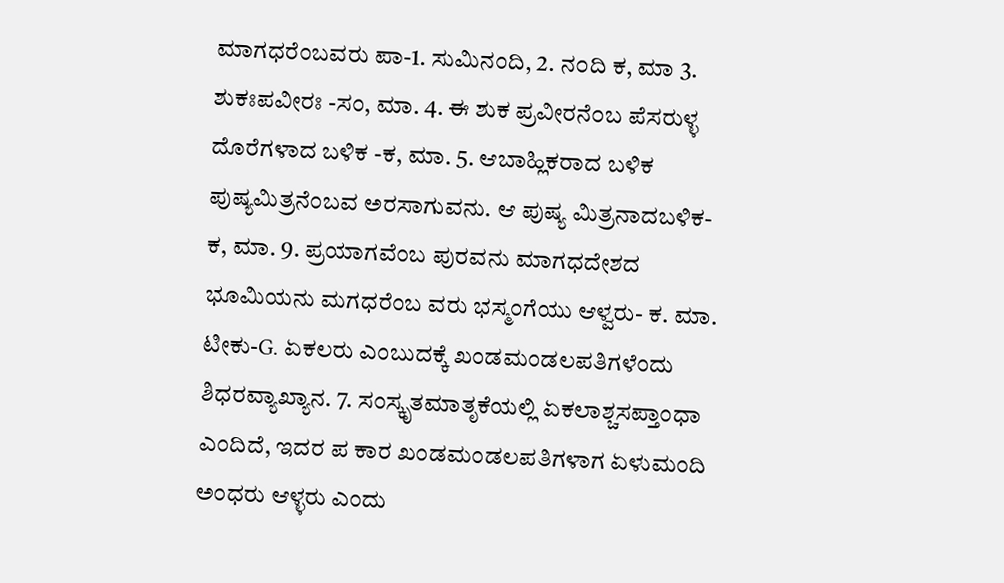ಮಾಗಧರೆಂಬವರು ಪಾ-1. ಸುಮಿನಂದಿ, 2. ನ೦ದಿ ಕ, ಮಾ 3. ಶುಕಃಪವೀರಃ -ಸಂ, ಮಾ. 4. ಈ ಶುಕ ಪ್ರವೀರನೆ೦ಬ ಪೆಸರುಳ್ಳ ದೊರೆಗಳಾದ ಬಳಿಕ -ಕ, ಮಾ. 5. ಆಬಾಹ್ಲಿಕರಾದ ಬಳಿಕ ಪುಷ್ಯಮಿತ್ರನೆಂಬವ ಅರಸಾಗುವನು. ಆ ಪುಷ್ಯ ಮಿತ್ರನಾದಬಳಿಕ-ಕ, ಮಾ. 9. ಪ್ರಯಾಗವೆಂಬ ಪುರವನು ಮಾಗಧದೇಶದ ಭೂಮಿಯನು ಮಗಧರೆಂಬ ವರು ಭಸ್ಮಂಗೆಯು ಆಳ್ವರು- ಕ. ಮಾ. ಟೀಕು-G. ಏಕಲರು ಎಂಬುದಕ್ಕೆ ಖಂಡಮಂಡಲಪತಿಗಳೆಂದು ಶಿಧರವ್ಯಾಖ್ಯಾನ. 7. ಸಂಸ್ಕೃತಮಾತೃಕೆಯಲ್ಲಿ ಏಕಲಾಶ್ಚಸಪ್ತಾಂಧಾ ಎಂದಿದೆ, ಇದರ ಪ ಕಾರ ಖಂಡಮಂಡಲಪತಿಗಳಾಗ ಏಳುಮಂದಿ ಅಂಧರು ಆಳ್ಳರು ಎಂದು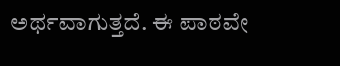ಅರ್ಥವಾಗುತ್ತದೆ. ಈ ಪಾಠವೇ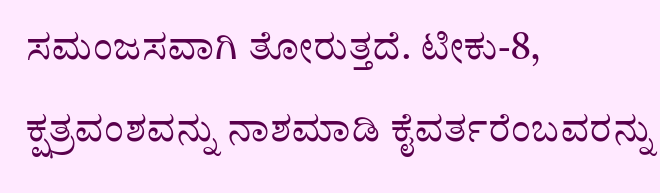ಸಮಂಜಸವಾಗಿ ತೋರುತ್ತದೆ. ಟೀಕು-8, ಕ್ಷತ್ರವಂಶವನ್ನು ನಾಶಮಾಡಿ ಕೈವರ್ತರೆಂಬವರನ್ನು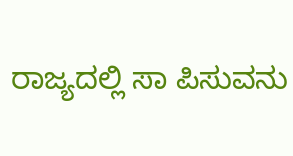ರಾಜ್ಯದಲ್ಲಿ ಸಾ ಪಿಸುವನು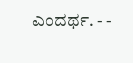ಎಂದರ್ಥ. - -